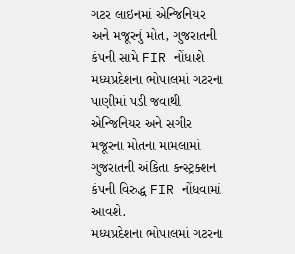ગટર લાઇનમાં એન્જિનિયર અને મજૂરનું મોત, ગુજરાતની કંપની સામે FIR નોંધાશે
મધ્યપ્રદેશના ભોપાલમાં ગટરના પાણીમાં પડી જવાથી એન્જિનિયર અને સગીર મજૂરના મોતના મામલામાં ગુજરાતની અંકિતા કન્સ્ટ્રક્શન કંપની વિરુદ્ધ FIR નોંધવામાં આવશે.
મધ્યપ્રદેશના ભોપાલમાં ગટરના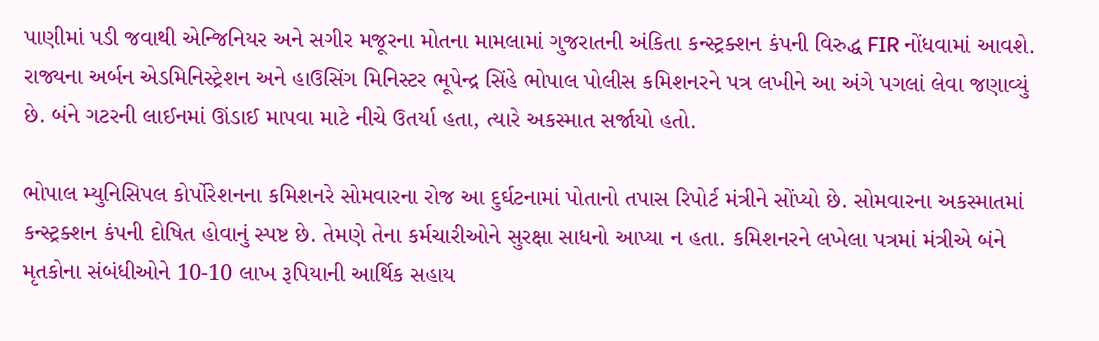પાણીમાં પડી જવાથી એન્જિનિયર અને સગીર મજૂરના મોતના મામલામાં ગુજરાતની અંકિતા કન્સ્ટ્રક્શન કંપની વિરુદ્ધ FIR નોંધવામાં આવશે. રાજ્યના અર્બન એડમિનિસ્ટ્રેશન અને હાઉસિંગ મિનિસ્ટર ભૂપેન્દ્ર સિંહે ભોપાલ પોલીસ કમિશનરને પત્ર લખીને આ અંગે પગલાં લેવા જણાવ્યું છે. બંને ગટરની લાઈનમાં ઊંડાઈ માપવા માટે નીચે ઉતર્યા હતા, ત્યારે અકસ્માત સર્જાયો હતો.

ભોપાલ મ્યુનિસિપલ કોર્પોરેશનના કમિશનરે સોમવારના રોજ આ દુર્ઘટનામાં પોતાનો તપાસ રિપોર્ટ મંત્રીને સોંપ્યો છે. સોમવારના અકસ્માતમાં કન્સ્ટ્રક્શન કંપની દોષિત હોવાનું સ્પષ્ટ છે. તેમણે તેના કર્મચારીઓને સુરક્ષા સાધનો આપ્યા ન હતા. કમિશનરને લખેલા પત્રમાં મંત્રીએ બંને મૃતકોના સંબંધીઓને 10-10 લાખ રૂપિયાની આર્થિક સહાય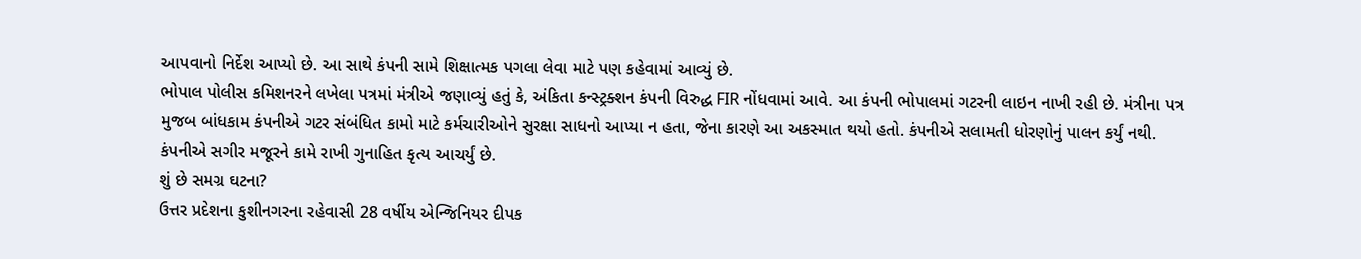આપવાનો નિર્દેશ આપ્યો છે. આ સાથે કંપની સામે શિક્ષાત્મક પગલા લેવા માટે પણ કહેવામાં આવ્યું છે.
ભોપાલ પોલીસ કમિશનરને લખેલા પત્રમાં મંત્રીએ જણાવ્યું હતું કે, અંકિતા કન્સ્ટ્રક્શન કંપની વિરુદ્ધ FIR નોંધવામાં આવે. આ કંપની ભોપાલમાં ગટરની લાઇન નાખી રહી છે. મંત્રીના પત્ર મુજબ બાંધકામ કંપનીએ ગટર સંબંધિત કામો માટે કર્મચારીઓને સુરક્ષા સાધનો આપ્યા ન હતા, જેના કારણે આ અકસ્માત થયો હતો. કંપનીએ સલામતી ધોરણોનું પાલન કર્યું નથી. કંપનીએ સગીર મજૂરને કામે રાખી ગુનાહિત કૃત્ય આચર્યું છે.
શું છે સમગ્ર ઘટના?
ઉત્તર પ્રદેશના કુશીનગરના રહેવાસી 28 વર્ષીય એન્જિનિયર દીપક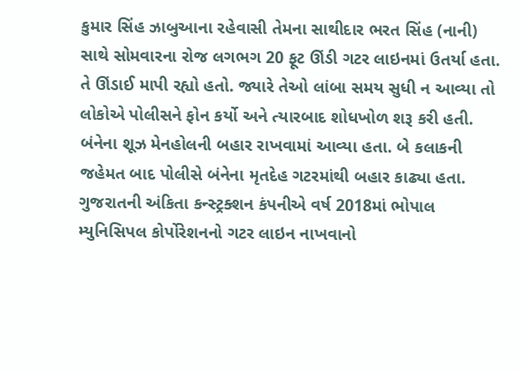કુમાર સિંહ ઝાબુઆના રહેવાસી તેમના સાથીદાર ભરત સિંહ (નાની) સાથે સોમવારના રોજ લગભગ 20 ફૂટ ઊંડી ગટર લાઇનમાં ઉતર્યા હતા. તે ઊંડાઈ માપી રહ્યો હતો. જ્યારે તેઓ લાંબા સમય સુધી ન આવ્યા તો લોકોએ પોલીસને ફોન કર્યો અને ત્યારબાદ શોધખોળ શરૂ કરી હતી. બંનેના શૂઝ મેનહોલની બહાર રાખવામાં આવ્યા હતા. બે કલાકની જહેમત બાદ પોલીસે બંનેના મૃતદેહ ગટરમાંથી બહાર કાઢ્યા હતા. ગુજરાતની અંકિતા કન્સ્ટ્રક્શન કંપનીએ વર્ષ 2018માં ભોપાલ મ્યુનિસિપલ કોર્પોરેશનનો ગટર લાઇન નાખવાનો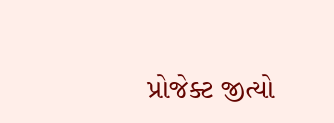પ્રોજેક્ટ જીત્યો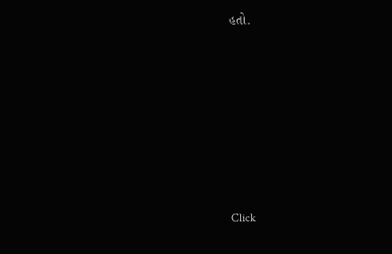હતો.












Click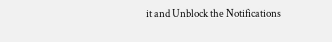it and Unblock the Notifications